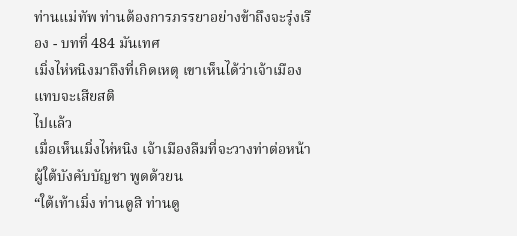ท่านแม่ทัพ ท่านต้องการภรรยาอย่างข้าถึงจะรุ่งเรือง - บทที่ 484 มันเทศ
เมิ่งไห่หนิงมาถึงที่เกิดเหตุ เขาเห็นได้ว่าเจ้าเมืองแทบจะเสียสติ
ไปแล้ว
เมื่อเห็นเมิ่งไห่หนิง เจ้าเมืองลืมที่จะวางท่าต่อหน้า
ผู้ใต้บังคับบัญชา พูดด้วยน
“ใต้เท้าเมิ่ง ท่านดูสิ ท่านดู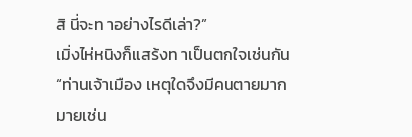สิ นี่จะท าอย่างไรดีเล่า?”
เมิ่งไห่หนิงก็แสร้งท าเป็นตกใจเช่นกัน
“ท่านเจ้าเมือง เหตุใดจึงมีคนตายมากมายเช่น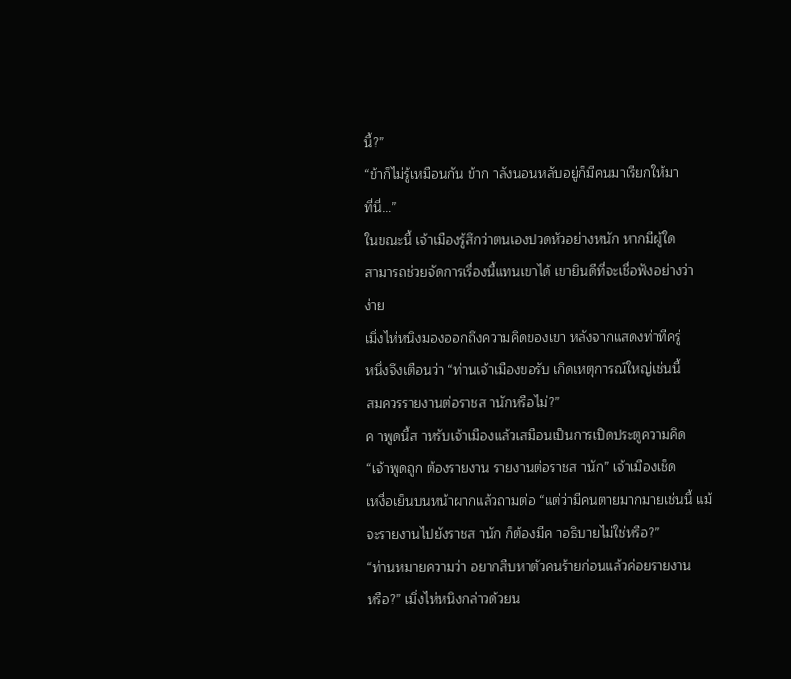นี้?”
“ข้าก็ไม่รู้เหมือนกัน ข้าก าลังนอนหลับอยู่ก็มีคนมาเรียกให้มา
ที่นี่…”
ในขณะนี้ เจ้าเมืองรู้สึกว่าตนเองปวดหัวอย่างหนัก หากมีผู้ใด
สามารถช่วยจัดการเรื่องนี้แทนเขาได้ เขายินดีที่จะเชื่อฟังอย่างว่า
ง่าย
เมิ่งไห่หนิงมองออกถึงความคิดของเขา หลังจากแสดงท่าทีครู่
หนึ่งจึงเตือนว่า “ท่านเจ้าเมืองขอรับ เกิดเหตุการณ์ใหญ่เช่นนี้
สมควรรายงานต่อราชส านักหรือไม่?”
ค าพูดนี้ส าหรับเจ้าเมืองแล้วเสมือนเป็นการเปิดประตูความคิด
“เจ้าพูดถูก ต้องรายงาน รายงานต่อราชส านัก” เจ้าเมืองเช็ด
เหงื่อเย็นบนหน้าผากแล้วถามต่อ “แต่ว่ามีคนตายมากมายเช่นนี้ แม้
จะรายงานไปยังราชส านัก ก็ต้องมีค าอธิบายไม่ใช่หรือ?”
“ท่านหมายความว่า อยากสืบหาตัวคนร้ายก่อนแล้วค่อยรายงาน
หรือ?” เมิ่งไห่หนิงกล่าวด้วยน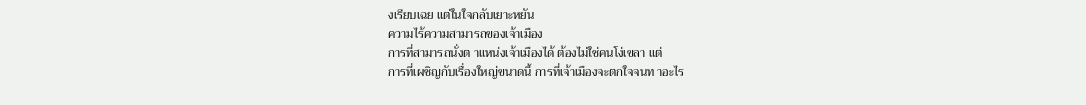งเรียบเฉย แต่ในใจกลับเยาะหยัน
ความไร้ความสามารถของเจ้าเมือง
การที่สามารถนั่งต าแหน่งเจ้าเมืองได้ ต้องไม่ใช่คนโง่เขลา แต่
การที่เผชิญกับเรื่องใหญ่ขนาดนี้ การที่เจ้าเมืองจะตกใจจนท าอะไร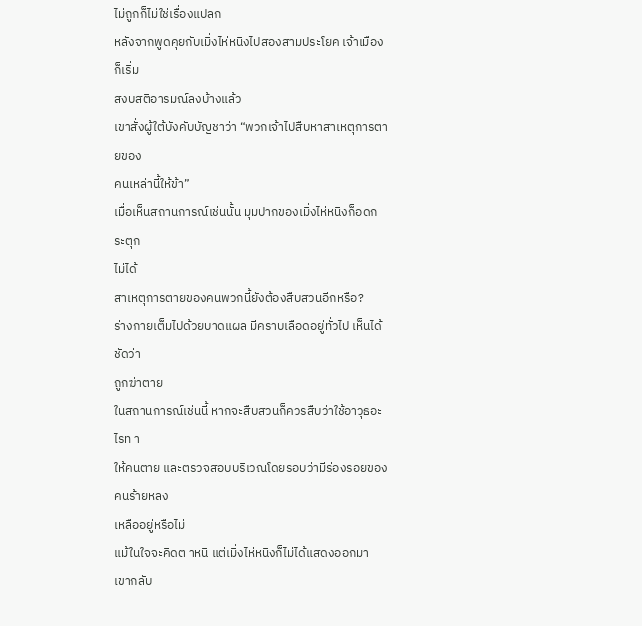ไม่ถูกก็ไม่ใช่เรื่องแปลก
หลังจากพูดคุยกับเมิ่งไห่หนิงไปสองสามประโยค เจ้าเมืองก็เริ่ม
สงบสติอารมณ์ลงบ้างแล้ว
เขาสั่งผู้ใต้บังคับบัญชาว่า “พวกเจ้าไปสืบหาสาเหตุการตายของ
คนเหล่านี้ให้ข้า”
เมื่อเห็นสถานการณ์เช่นนั้น มุมปากของเมิ่งไห่หนิงก็อดกระตุก
ไม่ได้
สาเหตุการตายของคนพวกนี้ยังต้องสืบสวนอีกหรือ?
ร่างกายเต็มไปด้วยบาดแผล มีคราบเลือดอยู่ทั่วไป เห็นได้ชัดว่า
ถูกฆ่าตาย
ในสถานการณ์เช่นนี้ หากจะสืบสวนก็ควรสืบว่าใช้อาวุธอะไรท า
ให้คนตาย และตรวจสอบบริเวณโดยรอบว่ามีร่องรอยของคนร้ายหลง
เหลืออยู่หรือไม่
แม้ในใจจะคิดต าหนิ แต่เมิ่งไห่หนิงก็ไม่ได้แสดงออกมา เขากลับ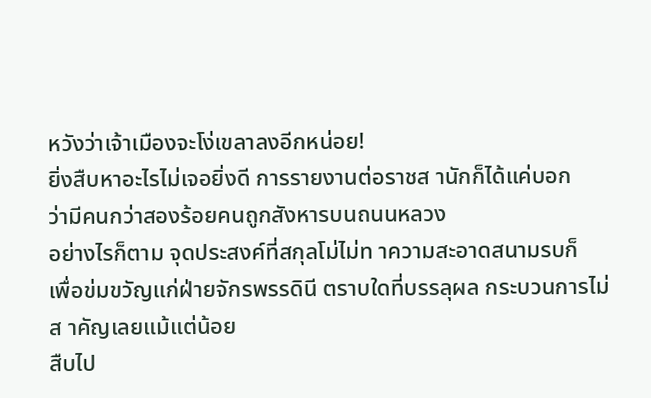หวังว่าเจ้าเมืองจะโง่เขลาลงอีกหน่อย!
ยิ่งสืบหาอะไรไม่เจอยิ่งดี การรายงานต่อราชส านักก็ได้แค่บอก
ว่ามีคนกว่าสองร้อยคนถูกสังหารบนถนนหลวง
อย่างไรก็ตาม จุดประสงค์ที่สกุลโม่ไม่ท าความสะอาดสนามรบก็
เพื่อข่มขวัญแก่ฝ่ายจักรพรรดินี ตราบใดที่บรรลุผล กระบวนการไม่
ส าคัญเลยแม้แต่น้อย
สืบไป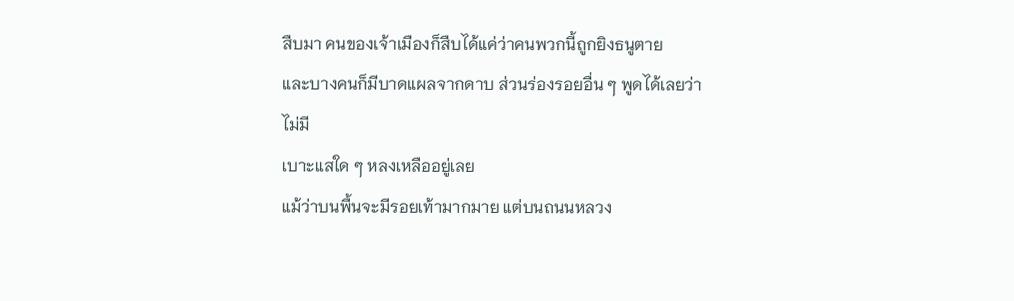สืบมา คนของเจ้าเมืองก็สืบได้แค่ว่าคนพวกนี้ถูกยิงธนูตาย
และบางคนก็มีบาดแผลจากดาบ ส่วนร่องรอยอื่น ๆ พูดได้เลยว่าไม่มี
เบาะแสใด ๆ หลงเหลืออยู่เลย
แม้ว่าบนพื้นจะมีรอยเท้ามากมาย แต่บนถนนหลวง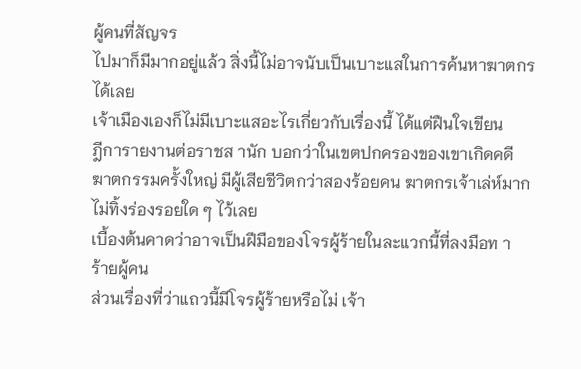ผู้คนที่สัญจร
ไปมาก็มีมากอยู่แล้ว สิ่งนี้ไม่อาจนับเป็นเบาะแสในการค้นหาฆาตกร
ได้เลย
เจ้าเมืองเองก็ไม่มีเบาะแสอะไรเกี่ยวกับเรื่องนี้ ได้แต่ฝืนใจเขียน
ฎีการายงานต่อราชส านัก บอกว่าในเขตปกครองของเขาเกิดคดี
ฆาตกรรมครั้งใหญ่ มีผู้เสียชีวิตกว่าสองร้อยคน ฆาตกรเจ้าเล่ห์มาก
ไม่ทิ้งร่องรอยใด ๆ ไว้เลย
เบื้องต้นคาดว่าอาจเป็นฝีมือของโจรผู้ร้ายในละแวกนี้ที่ลงมือท า
ร้ายผู้คน
ส่วนเรื่องที่ว่าแถวนี้มีโจรผู้ร้ายหรือไม่ เจ้า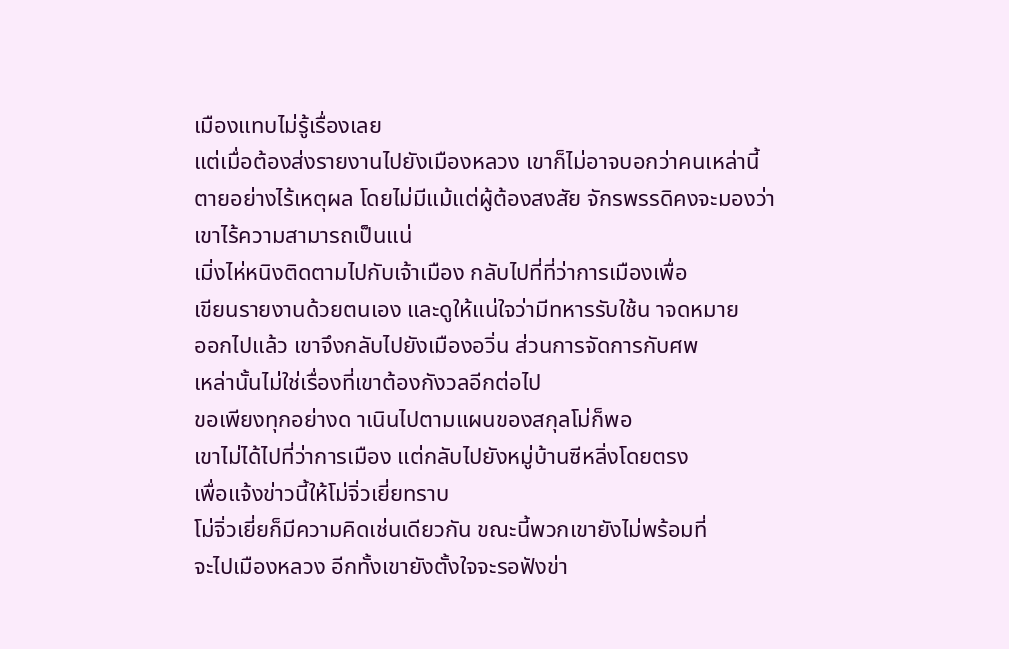เมืองแทบไม่รู้เรื่องเลย
แต่เมื่อต้องส่งรายงานไปยังเมืองหลวง เขาก็ไม่อาจบอกว่าคนเหล่านี้
ตายอย่างไร้เหตุผล โดยไม่มีแม้แต่ผู้ต้องสงสัย จักรพรรดิคงจะมองว่า
เขาไร้ความสามารถเป็นแน่
เมิ่งไห่หนิงติดตามไปกับเจ้าเมือง กลับไปที่ที่ว่าการเมืองเพื่อ
เขียนรายงานด้วยตนเอง และดูให้แน่ใจว่ามีทหารรับใช้น าจดหมาย
ออกไปแล้ว เขาจึงกลับไปยังเมืองอวิ่น ส่วนการจัดการกับศพ
เหล่านั้นไม่ใช่เรื่องที่เขาต้องกังวลอีกต่อไป
ขอเพียงทุกอย่างด าเนินไปตามแผนของสกุลโม่ก็พอ
เขาไม่ได้ไปที่ว่าการเมือง แต่กลับไปยังหมู่บ้านซีหลิ่งโดยตรง
เพื่อแจ้งข่าวนี้ให้โม่จิ่วเยี่ยทราบ
โม่จิ่วเยี่ยก็มีความคิดเช่นเดียวกัน ขณะนี้พวกเขายังไม่พร้อมที่
จะไปเมืองหลวง อีกทั้งเขายังตั้งใจจะรอฟังข่า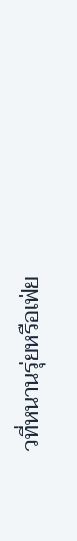วที่หนานรุ่ยหรือเฟ่ย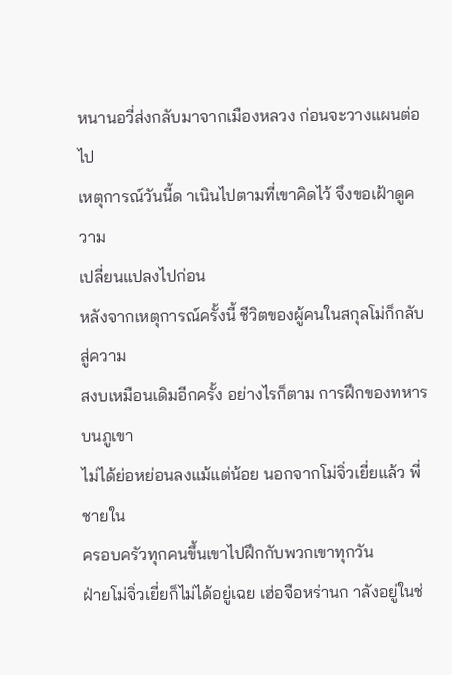หนานอวี่ส่งกลับมาจากเมืองหลวง ก่อนจะวางแผนต่อไป
เหตุการณ์วันนี้ด าเนินไปตามที่เขาคิดไว้ จึงขอเฝ้าดูความ
เปลี่ยนแปลงไปก่อน
หลังจากเหตุการณ์ครั้งนี้ ชีวิตของผู้คนในสกุลโม่ก็กลับสู่ความ
สงบเหมือนเดิมอีกครั้ง อย่างไรก็ตาม การฝึกของทหารบนภูเขา
ไม่ได้ย่อหย่อนลงแม้แต่น้อย นอกจากโม่จิ่วเยี่ยแล้ว พี่ชายใน
ครอบครัวทุกคนขึ้นเขาไปฝึกกับพวกเขาทุกวัน
ฝ่ายโม่จิ่วเยี่ยก็ไม่ได้อยู่เฉย เฮ่อจือหร่านก าลังอยู่ในช่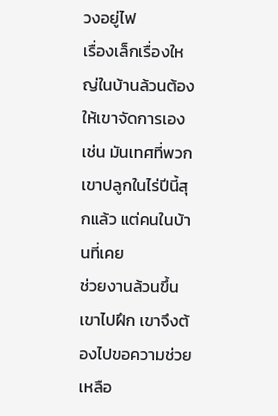วงอยู่ไฟ
เรื่องเล็กเรื่องใหญ่ในบ้านล้วนต้องให้เขาจัดการเอง
เช่น มันเทศที่พวกเขาปลูกในไร่ปีนี้สุกแล้ว แต่คนในบ้านที่เคย
ช่วยงานล้วนขึ้นเขาไปฝึก เขาจึงต้องไปขอความช่วยเหลือ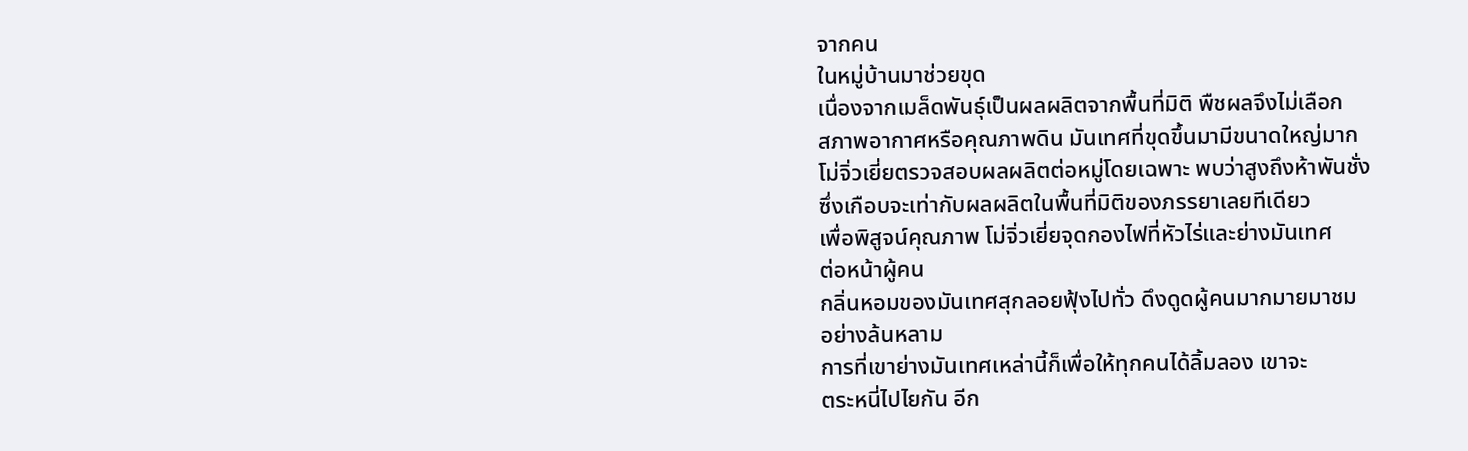จากคน
ในหมู่บ้านมาช่วยขุด
เนื่องจากเมล็ดพันธุ์เป็นผลผลิตจากพื้นที่มิติ พืชผลจึงไม่เลือก
สภาพอากาศหรือคุณภาพดิน มันเทศที่ขุดขึ้นมามีขนาดใหญ่มาก
โม่จิ่วเยี่ยตรวจสอบผลผลิตต่อหมู่โดยเฉพาะ พบว่าสูงถึงห้าพันชั่ง
ซึ่งเกือบจะเท่ากับผลผลิตในพื้นที่มิติของภรรยาเลยทีเดียว
เพื่อพิสูจน์คุณภาพ โม่จิ่วเยี่ยจุดกองไฟที่หัวไร่และย่างมันเทศ
ต่อหน้าผู้คน
กลิ่นหอมของมันเทศสุกลอยฟุ้งไปทั่ว ดึงดูดผู้คนมากมายมาชม
อย่างล้นหลาม
การที่เขาย่างมันเทศเหล่านี้ก็เพื่อให้ทุกคนได้ลิ้มลอง เขาจะ
ตระหนี่ไปไยกัน อีก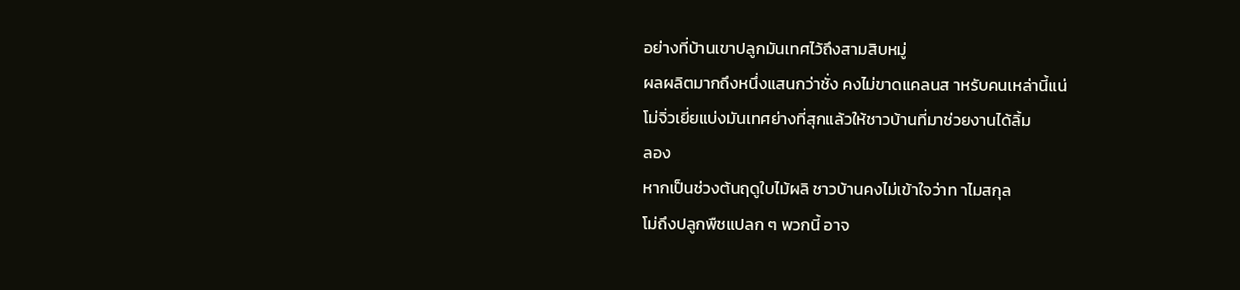อย่างที่บ้านเขาปลูกมันเทศไว้ถึงสามสิบหมู่
ผลผลิตมากถึงหนึ่งแสนกว่าชั่ง คงไม่ขาดแคลนส าหรับคนเหล่านี้แน่
โม่จิ่วเยี่ยแบ่งมันเทศย่างที่สุกแล้วให้ชาวบ้านที่มาช่วยงานได้ลิ้ม
ลอง
หากเป็นช่วงต้นฤดูใบไม้ผลิ ชาวบ้านคงไม่เข้าใจว่าท าไมสกุล
โม่ถึงปลูกพืชแปลก ๆ พวกนี้ อาจ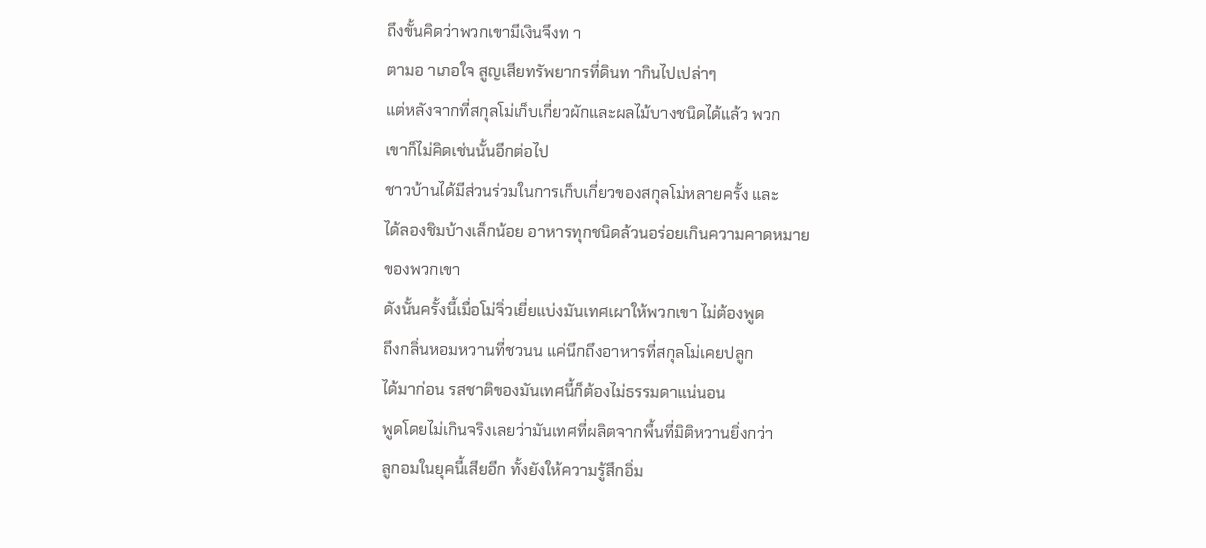ถึงขั้นคิดว่าพวกเขามีเงินจึงท า
ตามอ าเภอใจ สูญเสียทรัพยากรที่ดินท ากินไปเปล่าๆ
แต่หลังจากที่สกุลโม่เก็บเกี่ยวผักและผลไม้บางชนิดได้แล้ว พวก
เขาก็ไม่คิดเช่นนั้นอีกต่อไป
ชาวบ้านได้มีส่วนร่วมในการเก็บเกี่ยวของสกุลโม่หลายครั้ง และ
ได้ลองชิมบ้างเล็กน้อย อาหารทุกชนิดล้วนอร่อยเกินความคาดหมาย
ของพวกเขา
ดังนั้นครั้งนี้เมื่อโม่จิ่วเยี่ยแบ่งมันเทศเผาให้พวกเขา ไม่ต้องพูด
ถึงกลิ่นหอมหวานที่ชวนน แค่นึกถึงอาหารที่สกุลโม่เคยปลูก
ได้มาก่อน รสชาติของมันเทศนี้ก็ต้องไม่ธรรมดาแน่นอน
พูดโดยไม่เกินจริงเลยว่ามันเทศที่ผลิตจากพื้นที่มิติหวานยิ่งกว่า
ลูกอมในยุคนี้เสียอีก ทั้งยังให้ความรู้สึกอิ่ม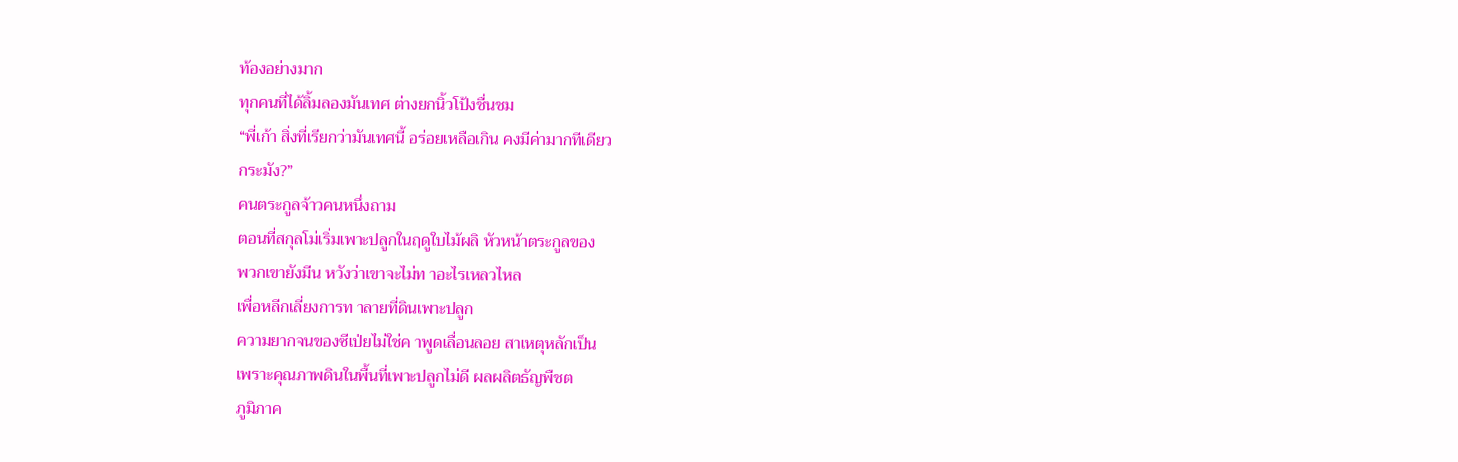ท้องอย่างมาก
ทุกคนที่ได้ลิ้มลองมันเทศ ต่างยกนิ้วโป้งชื่นชม
“พี่เก้า สิ่งที่เรียกว่ามันเทศนี้ อร่อยเหลือเกิน คงมีค่ามากทีเดียว
กระมัง?”
คนตระกูลจ้าวคนหนึ่งถาม
ตอนที่สกุลโม่เริ่มเพาะปลูกในฤดูใบไม้ผลิ หัวหน้าตระกูลของ
พวกเขายังมีน หวังว่าเขาจะไม่ท าอะไรเหลวไหล
เพื่อหลีกเลี่ยงการท าลายที่ดินเพาะปลูก
ความยากจนของซีเป่ยไม่ใช่ค าพูดเลื่อนลอย สาเหตุหลักเป็น
เพราะคุณภาพดินในพื้นที่เพาะปลูกไม่ดี ผลผลิตธัญพืชต
ภูมิภาค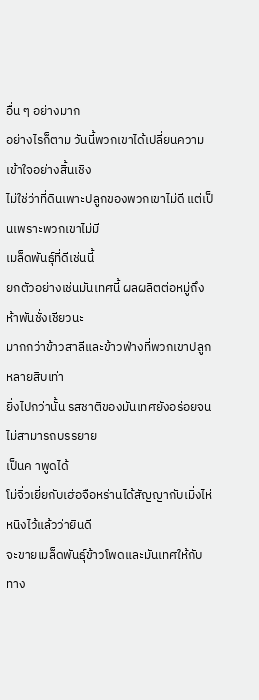อื่น ๆ อย่างมาก
อย่างไรก็ตาม วันนี้พวกเขาได้เปลี่ยนความเข้าใจอย่างสิ้นเชิง
ไม่ใช่ว่าที่ดินเพาะปลูกของพวกเขาไม่ดี แต่เป็นเพราะพวกเขาไม่มี
เมล็ดพันธุ์ที่ดีเช่นนี้
ยกตัวอย่างเช่นมันเทศนี้ ผลผลิตต่อหมู่ถึงห้าพันชั่งเชียวนะ
มากกว่าข้าวสาลีและข้าวฟ่างที่พวกเขาปลูกหลายสิบเท่า
ยิ่งไปกว่านั้น รสชาติของมันเทศยังอร่อยจนไม่สามารถบรรยาย
เป็นค าพูดได้
โม่จิ่วเยี่ยกับเฮ่อจือหร่านได้สัญญากับเมิ่งไห่หนิงไว้แล้วว่ายินดี
จะขายเมล็ดพันธุ์ข้าวโพดและมันเทศให้กับทาง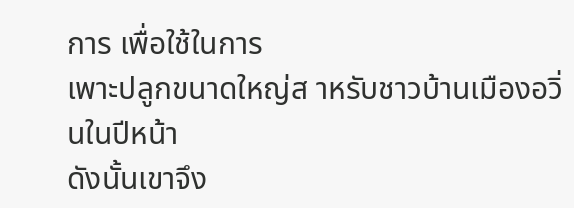การ เพื่อใช้ในการ
เพาะปลูกขนาดใหญ่ส าหรับชาวบ้านเมืองอวิ่นในปีหน้า
ดังนั้นเขาจึง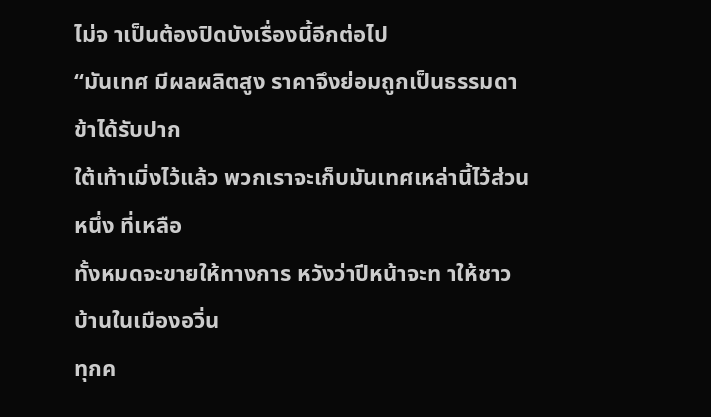ไม่จ าเป็นต้องปิดบังเรื่องนี้อีกต่อไป
“มันเทศ มีผลผลิตสูง ราคาจึงย่อมถูกเป็นธรรมดา ข้าได้รับปาก
ใต้เท้าเมิ่งไว้แล้ว พวกเราจะเก็บมันเทศเหล่านี้ไว้ส่วนหนึ่ง ที่เหลือ
ทั้งหมดจะขายให้ทางการ หวังว่าปีหน้าจะท าให้ชาวบ้านในเมืองอวิ่น
ทุกค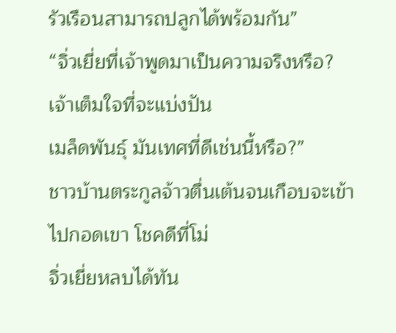รัวเรือนสามารถปลูกได้พร้อมกัน”
“จิ่วเยี่ยที่เจ้าพูดมาเป็นความจริงหรือ? เจ้าเต็มใจที่จะแบ่งปัน
เมล็ดพันธุ์ มันเทศที่ดีเช่นนี้หรือ?”
ชาวบ้านตระกูลจ้าวตื่นเต้นจนเกือบจะเข้าไปกอดเขา โชคดีที่โม่
จิ่วเยี่ยหลบได้ทัน